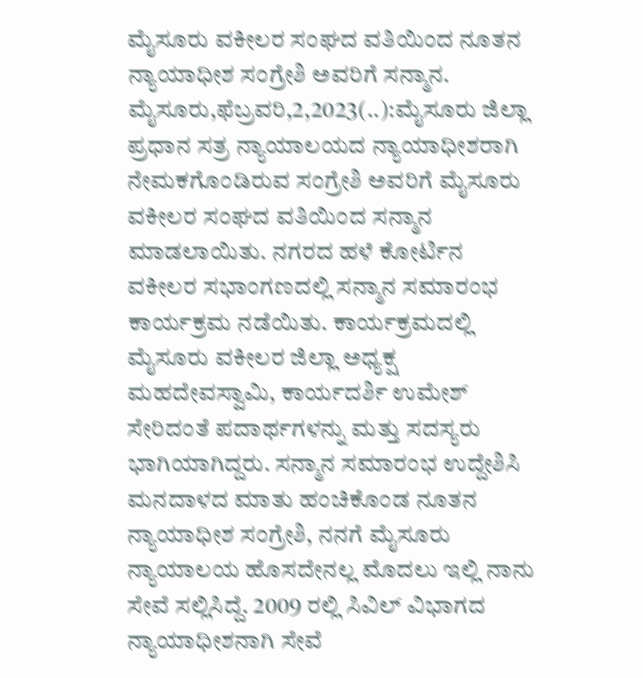ಮೈಸೂರು ವಕೀಲರ ಸಂಘದ ವತಿಯಿಂದ ನೂತನ ನ್ಯಾಯಾಧೀಶ ಸಂಗ್ರೇಶಿ ಅವರಿಗೆ ಸನ್ಮಾನ. ಮೈಸೂರು,ಫೆಬ್ರವರಿ,2,2023(..):ಮೈಸೂರು ಜಿಲ್ಲಾ ಪ್ರಧಾನ ಸತ್ರ ನ್ಯಾಯಾಲಯದ ನ್ಯಾಯಾಧೀಶರಾಗಿ ನೇಮಕಗೊಂಡಿರುವ ಸಂಗ್ರೇಶಿ ಅವರಿಗೆ ಮೈಸೂರು ವಕೀಲರ ಸಂಘದ ವತಿಯಿಂದ ಸನ್ಮಾನ ಮಾಡಲಾಯಿತು. ನಗರದ ಹಳೆ ಕೋರ್ಟಿನ ವಕೀಲರ ಸಭಾಂಗಣದಲ್ಲಿ ಸನ್ಮಾನ ಸಮಾರಂಭ ಕಾರ್ಯಕ್ರಮ ನಡೆಯಿತು. ಕಾರ್ಯಕ್ರಮದಲ್ಲಿ ಮೈಸೂರು ವಕೀಲರ ಜಿಲ್ಲಾ ಅಧ್ಯಕ್ಷ ಮಹದೇವಸ್ವಾಮಿ, ಕಾರ್ಯದರ್ಶಿ ಉಮೇಶ್ ಸೇರಿದಂತೆ ಪದಾರ್ಥಗಳನ್ನು ಮತ್ತು ಸದಸ್ಯರು ಭಾಗಿಯಾಗಿದ್ದರು. ಸನ್ಮಾನ ಸಮಾರಂಭ ಉದ್ದೇಶಿಸಿ ಮನದಾಳದ ಮಾತು ಹಂಚಿಕೊಂಡ ನೂತನ ನ್ಯಾಯಾಧೀಶ ಸಂಗ್ರೇಶಿ, ನನಗೆ ಮೈಸೂರು ನ್ಯಾಯಾಲಯ ಹೊಸದೇನಲ್ಲ ಮೊದಲು ಇಲ್ಲಿ ನಾನು ಸೇವೆ ಸಲ್ಲಿಸಿದ್ದೆ. 2009 ರಲ್ಲಿ ಸಿವಿಲ್ ವಿಭಾಗದ ನ್ಯಾಯಾಧೀಶನಾಗಿ ಸೇವೆ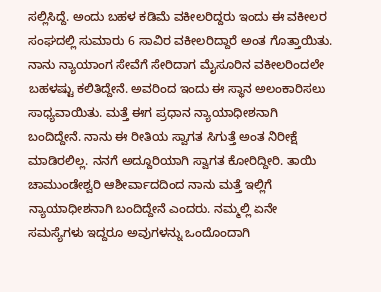ಸಲ್ಲಿಸಿದ್ದೆ. ಅಂದು ಬಹಳ ಕಡಿಮೆ ವಕೀಲರಿದ್ದರು ಇಂದು ಈ ವಕೀಲರ ಸಂಘದಲ್ಲಿ ಸುಮಾರು 6 ಸಾವಿರ ವಕೀಲರಿದ್ದಾರೆ ಅಂತ ಗೊತ್ತಾಯಿತು. ನಾನು ನ್ಯಾಯಾಂಗ ಸೇವೆಗೆ ಸೇರಿದಾಗ ಮೈಸೂರಿನ ವಕೀಲರಿಂದಲೇ ಬಹಳಷ್ಟು ಕಲಿತಿದ್ದೇನೆ. ಅವರಿಂದ ಇಂದು ಈ ಸ್ಥಾನ ಅಲಂಕಾರಿಸಲು ಸಾಧ್ಯವಾಯಿತು. ಮತ್ತೆ ಈಗ ಪ್ರಧಾನ ನ್ಯಾಯಾಧೀಶನಾಗಿ ಬಂದಿದ್ದೇನೆ. ನಾನು ಈ ರೀತಿಯ ಸ್ವಾಗತ ಸಿಗುತ್ತೆ ಅಂತ ನಿರೀಕ್ಷೆ ಮಾಡಿರಲಿಲ್ಲ. ನನಗೆ ಅದ್ದೂರಿಯಾಗಿ ಸ್ವಾಗತ ಕೋರಿದ್ದೀರಿ. ತಾಯಿ ಚಾಮುಂಡೇಶ್ವರಿ ಆಶೀರ್ವಾದದಿಂದ ನಾನು ಮತ್ತೆ ಇಲ್ಲಿಗೆ ನ್ಯಾಯಾಧೀಶನಾಗಿ ಬಂದಿದ್ದೇನೆ ಎಂದರು. ನಮ್ಮಲ್ಲಿ ಏನೇ ಸಮಸ್ಯೆಗಳು ಇದ್ದರೂ ಅವುಗಳನ್ನು ಒಂದೊಂದಾಗಿ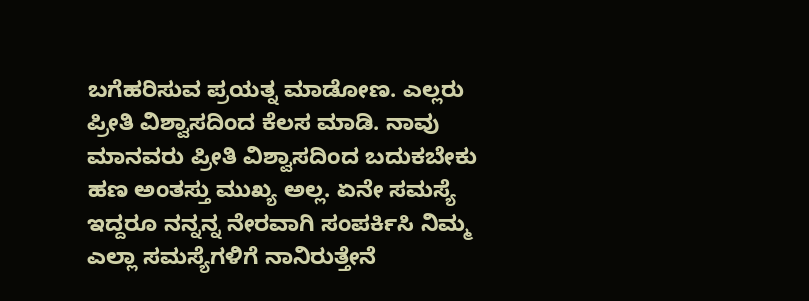ಬಗೆಹರಿಸುವ ಪ್ರಯತ್ನ ಮಾಡೋಣ. ಎಲ್ಲರು ಪ್ರೀತಿ ವಿಶ್ವಾಸದಿಂದ ಕೆಲಸ ಮಾಡಿ. ನಾವು ಮಾನವರು ಪ್ರೀತಿ ವಿಶ್ವಾಸದಿಂದ ಬದುಕಬೇಕು ಹಣ ಅಂತಸ್ತು ಮುಖ್ಯ ಅಲ್ಲ. ಏನೇ ಸಮಸ್ಯೆ ಇದ್ದರೂ ನನ್ನನ್ನ ನೇರವಾಗಿ ಸಂಪರ್ಕಿಸಿ ನಿಮ್ಮ ಎಲ್ಲಾ ಸಮಸ್ಯೆಗಳಿಗೆ ನಾನಿರುತ್ತೇನೆ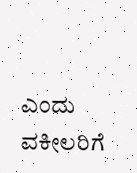ಎಂದು ವಕೀಲರಿಗೆ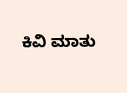ಕಿವಿ ಮಾತು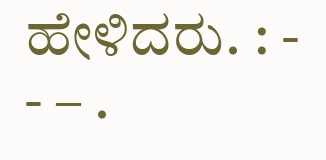ಹೇಳಿದರು. : - - – .